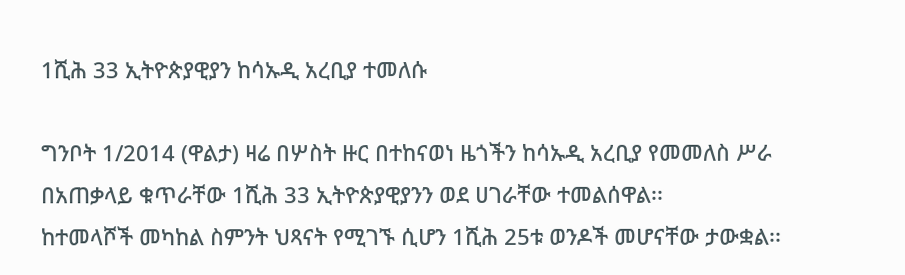1ሺሕ 33 ኢትዮጵያዊያን ከሳኡዲ አረቢያ ተመለሱ

ግንቦት 1/2014 (ዋልታ) ዛሬ በሦስት ዙር በተከናወነ ዜጎችን ከሳኡዲ አረቢያ የመመለስ ሥራ በአጠቃላይ ቁጥራቸው 1ሺሕ 33 ኢትዮጵያዊያንን ወደ ሀገራቸው ተመልሰዋል፡፡
ከተመላሾች መካከል ስምንት ህጻናት የሚገኙ ሲሆን 1ሺሕ 25ቱ ወንዶች መሆናቸው ታውቋል፡፡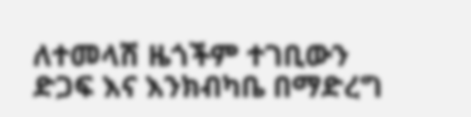ለተመላሽ ዜጎችም ተገቢውን ድጋፍ እና እንክብካቤ በማድረግ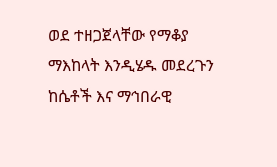ወደ ተዘጋጀላቸው የማቆያ ማእከላት እንዲሄዱ መደረጉን ከሴቶች እና ማኅበራዊ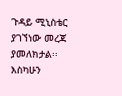ጉዳይ ሚኒስቴር ያገኘነው መረጃ ያመለክታል፡፡
እስካሁን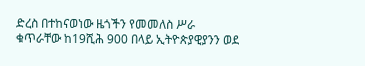ድረስ በተከናወነው ዜጎችን የመመለስ ሥራ ቁጥራቸው ከ19ሺሕ 900 በላይ ኢትዮጵያዊያንን ወደ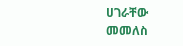ሀገራቸው መመለስ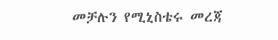መቻሉን የሚኒስቴሩ መረጃ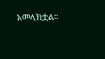አመላክቷል፡፡